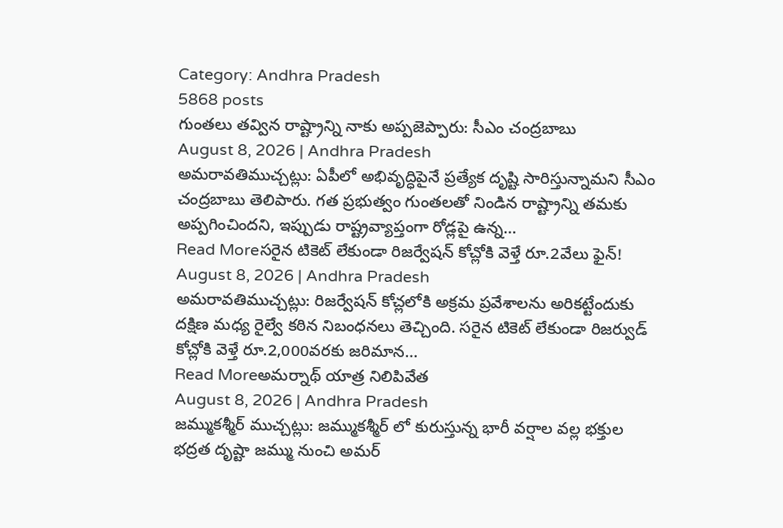Category: Andhra Pradesh
5868 posts
గుంతలు తవ్విన రాష్ట్రాన్ని నాకు అప్పజెప్పారు: సీఎం చంద్రబాబు
August 8, 2026 | Andhra Pradesh
అమరావతిముచ్చట్లు: ఏపీలో అభివృద్ధిపైనే ప్రత్యేక దృష్టి సారిస్తున్నామని సీఎం చంద్రబాబు తెలిపారు. గత ప్రభుత్వం గుంతలతో నిండిన రాష్ట్రాన్ని తమకు అప్పగించిందని, ఇప్పుడు రాష్ట్రవ్యాప్తంగా రోడ్లపై ఉన్న…
Read Moreసరైన టికెట్ లేకుండా రిజర్వేషన్ కోచ్లోకి వెళ్తే రూ.2వేలు ఫైన్!
August 8, 2026 | Andhra Pradesh
అమరావతిముచ్చట్లు: రిజర్వేషన్ కోచ్లలోకి అక్రమ ప్రవేశాలను అరికట్టేందుకు దక్షిణ మధ్య రైల్వే కఠిన నిబంధనలు తెచ్చింది. సరైన టికెట్ లేకుండా రిజర్వుడ్ కోచ్లోకి వెళ్తే రూ.2,000వరకు జరిమాన…
Read Moreఅమర్నాథ్ యాత్ర నిలిపివేత
August 8, 2026 | Andhra Pradesh
జమ్ముకశ్మీర్ ముచ్చట్లు: జమ్ముకశ్మీర్ లో కురుస్తున్న భారీ వర్షాల వల్ల భక్తుల భద్రత దృష్టా జమ్ము నుంచి అమర్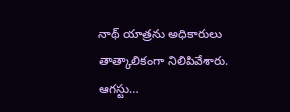నాథ్ యాత్రను అధికారులు తాత్కాలికంగా నిలిపివేశారు. ఆగస్టు…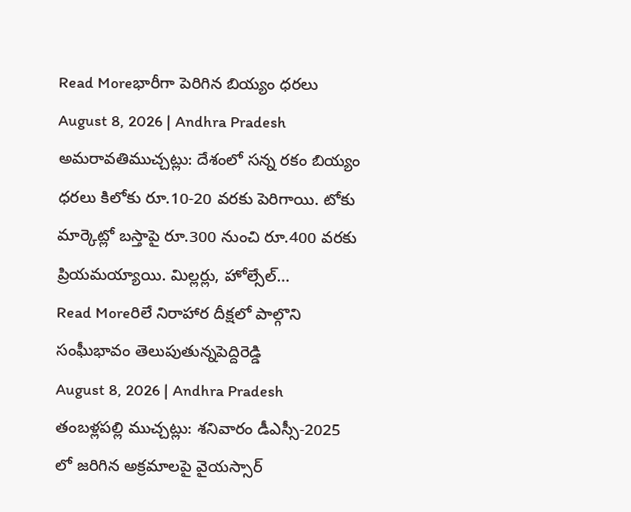Read Moreభారీగా పెరిగిన బియ్యం ధరలు
August 8, 2026 | Andhra Pradesh
అమరావతిముచ్చట్లు: దేశంలో సన్న రకం బియ్యం ధరలు కిలోకు రూ.10-20 వరకు పెరిగాయి. టోకు మార్కెట్లో బస్తాపై రూ.300 నుంచి రూ.400 వరకు ప్రియమయ్యాయి. మిల్లర్లు, హోల్సేల్…
Read Moreరిలే నిరాహార దీక్షలో పాల్గొని సంఘీభావం తెలుపుతున్నపెద్దిరెడ్డి
August 8, 2026 | Andhra Pradesh
తంబళ్లపల్లి ముచ్చట్లు: శనివారం డీఎస్సీ-2025 లో జరిగిన అక్రమాలపై వైయస్సార్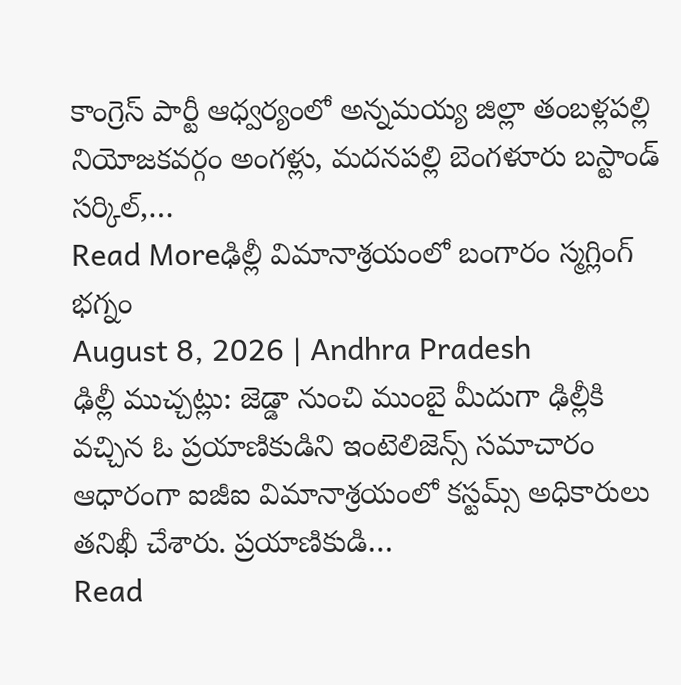కాంగ్రెస్ పార్టీ ఆధ్వర్యంలో అన్నమయ్య జిల్లా తంబళ్లపల్లి నియోజకవర్గం అంగళ్లు, మదనపల్లి బెంగళూరు బస్టాండ్ సర్కిల్,…
Read Moreఢిల్లీ విమానాశ్రయంలో బంగారం స్మగ్లింగ్ భగ్నం
August 8, 2026 | Andhra Pradesh
ఢిల్లీ ముచ్చట్లు: జెడ్డా నుంచి ముంబై మీదుగా ఢిల్లీకి వచ్చిన ఓ ప్రయాణికుడిని ఇంటెలిజెన్స్ సమాచారం ఆధారంగా ఐజీఐ విమానాశ్రయంలో కస్టమ్స్ అధికారులు తనిఖీ చేశారు. ప్రయాణికుడి…
Read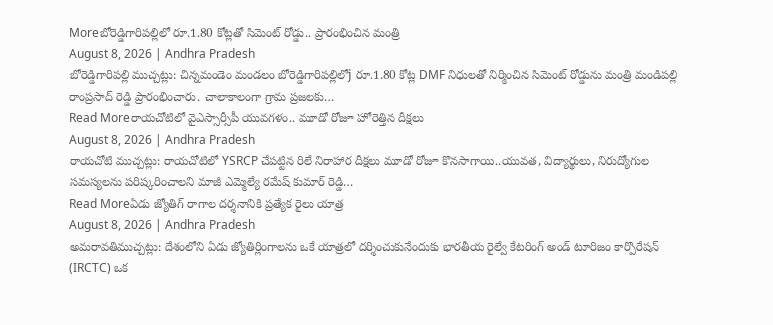Moreబోరెడ్డిగారిపల్లిలో రూ.1.80 కోట్లతో సిమెంట్ రోడ్డు.. ప్రారంభించిన మంత్రి
August 8, 2026 | Andhra Pradesh
బోరెడ్డిగారిపల్లి ముచ్చట్లు: చిన్నమండెం మండలం బోరెడ్డిగారిపల్లిలోj రూ.1.80 కోట్ల DMF నిధులతో నిర్మించిన సిమెంట్ రోడ్డును మంత్రి మండిపల్లి రాంప్రసాద్ రెడ్డి ప్రారంభించారు. చాలాకాలంగా గ్రామ ప్రజలకు…
Read Moreరాయచోటిలో వైఎస్సార్సీపీ యువగళం.. మూడో రోజూ హోరెత్తిన దీక్షలు
August 8, 2026 | Andhra Pradesh
రాయచోటి ముచ్చట్లు: రాయచోటిలో YSRCP చేపట్టిన రిలే నిరాహార దీక్షలు మూడో రోజూ కొనసాగాయి..యువత, విద్యార్థులు, నిరుద్యోగుల సమస్యలను పరిష్కరించాలని మాజీ ఎమ్మెల్యే రమేష్ కుమార్ రెడ్డి…
Read Moreఏడు జ్యోతిగ్ రాగాల దర్శనానికి ప్రత్యేక రైలు యాత్ర
August 8, 2026 | Andhra Pradesh
అమరావతిముచ్చట్లు: దేశంలోని ఏడు జ్యోతిర్లింగాలను ఒకే యాత్రలో దర్శించుకునేందుకు భారతీయ రైల్వే కేటరింగ్ అండ్ టూరిజం కార్పొరేషన్ (IRCTC) ఒక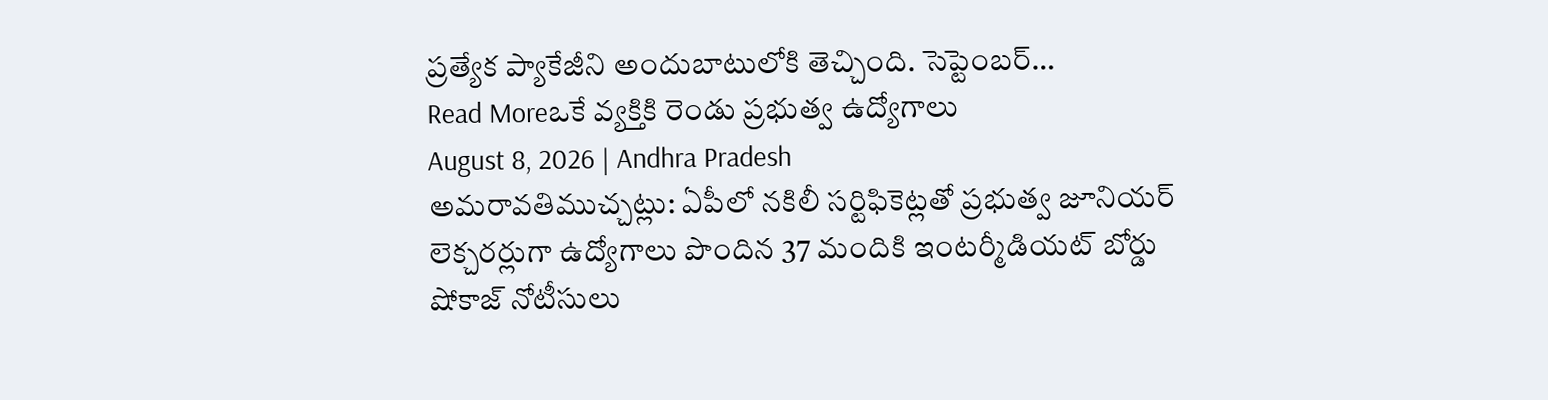ప్రత్యేక ప్యాకేజీని అందుబాటులోకి తెచ్చింది. సెప్టెంబర్…
Read Moreఒకే వ్యక్తికి రెండు ప్రభుత్వ ఉద్యోగాలు
August 8, 2026 | Andhra Pradesh
అమరావతిముచ్చట్లు: ఏపీలో నకిలీ సర్టిఫికెట్లతో ప్రభుత్వ జూనియర్ లెక్చరర్లుగా ఉద్యోగాలు పొందిన 37 మందికి ఇంటర్మీడియట్ బోర్డు షోకాజ్ నోటీసులు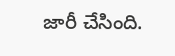జారీ చేసింది.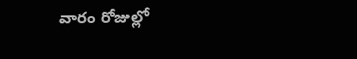వారం రోజుల్లో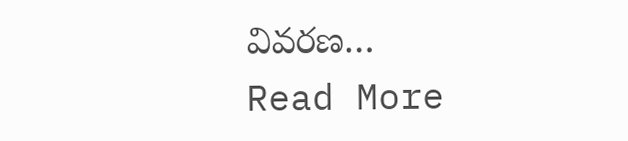వివరణ…
Read More